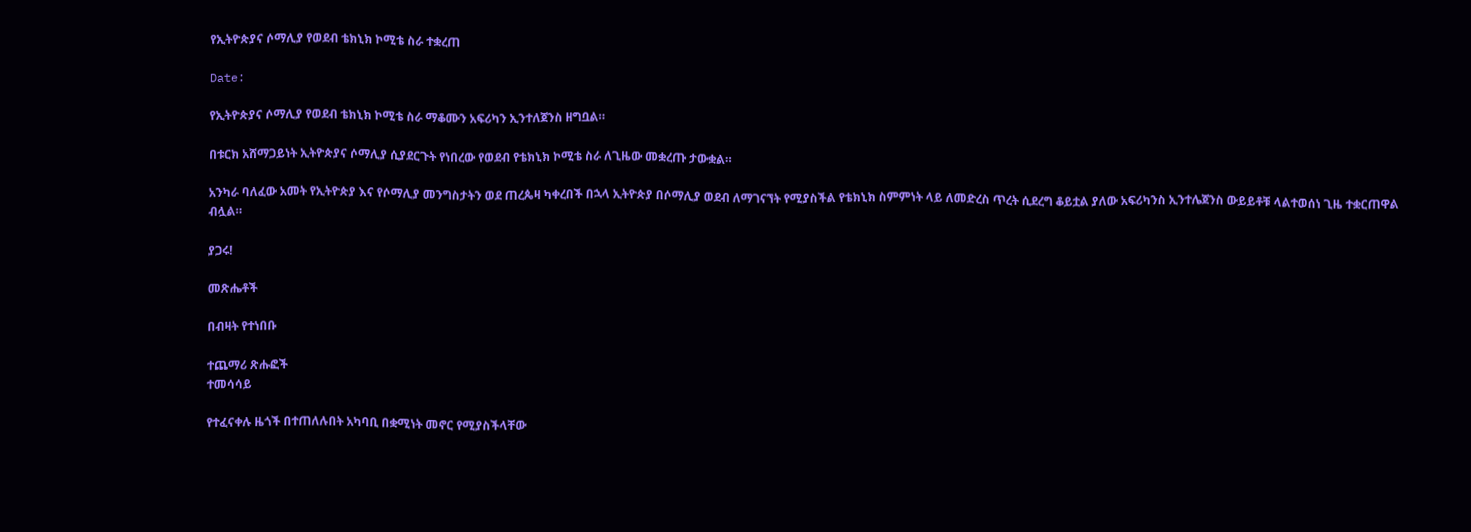የኢትዮጵያና ሶማሊያ የወደብ ቴክኒክ ኮሚቴ ስራ ተቋረጠ

Date:

የኢትዮጵያና ሶማሊያ የወደብ ቴክኒክ ኮሚቴ ስራ ማቆሙን አፍሪካን ኢንተለጀንስ ዘግቧል።

በቱርክ አሸማጋይነት ኢትዮጵያና ሶማሊያ ሲያደርጉት የነበረው የወደብ የቴክኒክ ኮሚቴ ስራ ለጊዜው መቋረጡ ታውቋል።

አንካራ ባለፈው አመት የኢትዮጵያ እና የሶማሊያ መንግስታትን ወደ ጠረጴዛ ካቀረበች በኋላ ኢትዮጵያ በሶማሊያ ወደብ ለማገናኘት የሚያስችል የቴክኒክ ስምምነት ላይ ለመድረስ ጥረት ሲደረግ ቆይቷል ያለው አፍሪካንስ ኢንተሌጀንስ ውይይቶቹ ላልተወሰነ ጊዜ ተቋርጠዋል ብሏል።

ያጋሩ!

መጽሔቶች

በብዛት የተነበቡ

ተጨማሪ ጽሑፎች
ተመሳሳይ

የተፈናቀሉ ዜጎች በተጠለሉበት አካባቢ በቋሚነት መኖር የሚያስችላቸው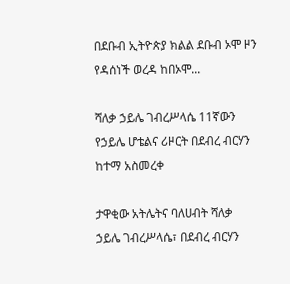በደቡብ ኢትዮጵያ ክልል ደቡብ ኦሞ ዞን የዳሰነች ወረዳ ከበኦሞ...

ሻለቃ ኃይሌ ገብረሥላሴ 11ኛውን የኃይሌ ሆቴልና ሪዞርት በደብረ ብርሃን ከተማ አስመረቀ

ታዋቂው አትሌትና ባለሀብት ሻለቃ ኃይሌ ገብረሥላሴ፣ በደብረ ብርሃን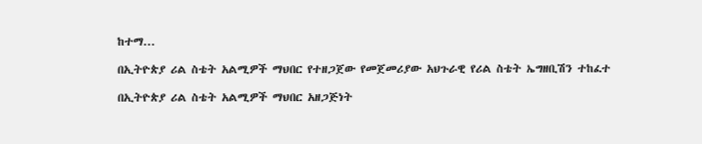ከተማ...

በኢትዮጵያ ሪል ስቴት አልሚዎች ማህበር የተዘጋጀው የመጀመሪያው አህጉራዊ የሪል ስቴት ኤግዘቢሽን ተከፈተ

በኢትዮጵያ ሪል ስቴት አልሚዎች ማህበር አዘጋጅነት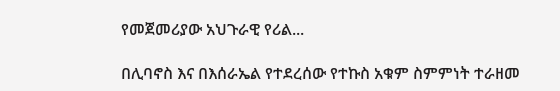የመጀመሪያው አህጉራዊ የሪል...

በሊባኖስ እና በእሰራኤል የተደረሰው የተኩስ አቁም ስምምነት ተራዘመ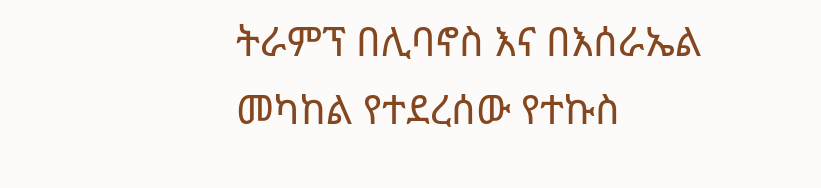ትራምፕ በሊባኖስ እና በእሰራኤል መካከል የተደረሰው የተኩስ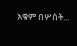አቁም በሦስት...